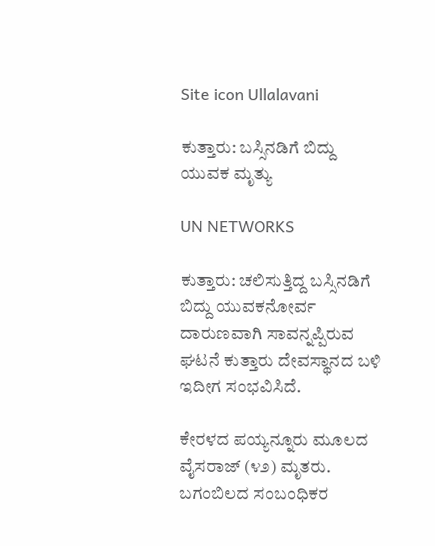Site icon Ullalavani

ಕುತ್ತಾರು: ಬಸ್ಸಿನಡಿಗೆ ಬಿದ್ದು ಯುವಕ ಮೃತ್ಯು

UN NETWORKS

ಕುತ್ತಾರು: ಚಲಿಸುತ್ತಿದ್ದ ಬಸ್ಸಿನಡಿಗೆ ಬಿದ್ದು ಯುವಕನೋರ್ವ ದಾರುಣವಾಗಿ ಸಾವನ್ನಪ್ಪಿರುವ ಘಟನೆ ಕುತ್ತಾರು ದೇವಸ್ಥಾನದ ಬಳಿ ಇದೀಗ ಸಂಭವಿಸಿದೆ.

ಕೇರಳದ ಪಯ್ಯನ್ನೂರು ಮೂಲದ ವೈಸರಾಜ್ (೪೨) ಮೃತರು. ಬಗಂಬಿಲದ ಸಂಬಂಧಿಕರ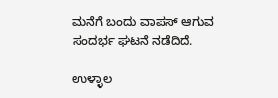ಮನೆಗೆ ಬಂದು ವಾಪಸ್ ಆಗುವ ಸಂದರ್ಭ ಘಟನೆ ನಡೆದಿದೆ.

ಉಳ್ಳಾಲ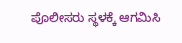ಪೊಲೀಸರು ಸ್ಥಳಕ್ಕೆ ಆಗಮಿಸಿ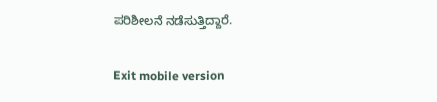ಪರಿಶೀಲನೆ ನಡೆಸುತ್ತಿದ್ದಾರೆ.

Exit mobile version